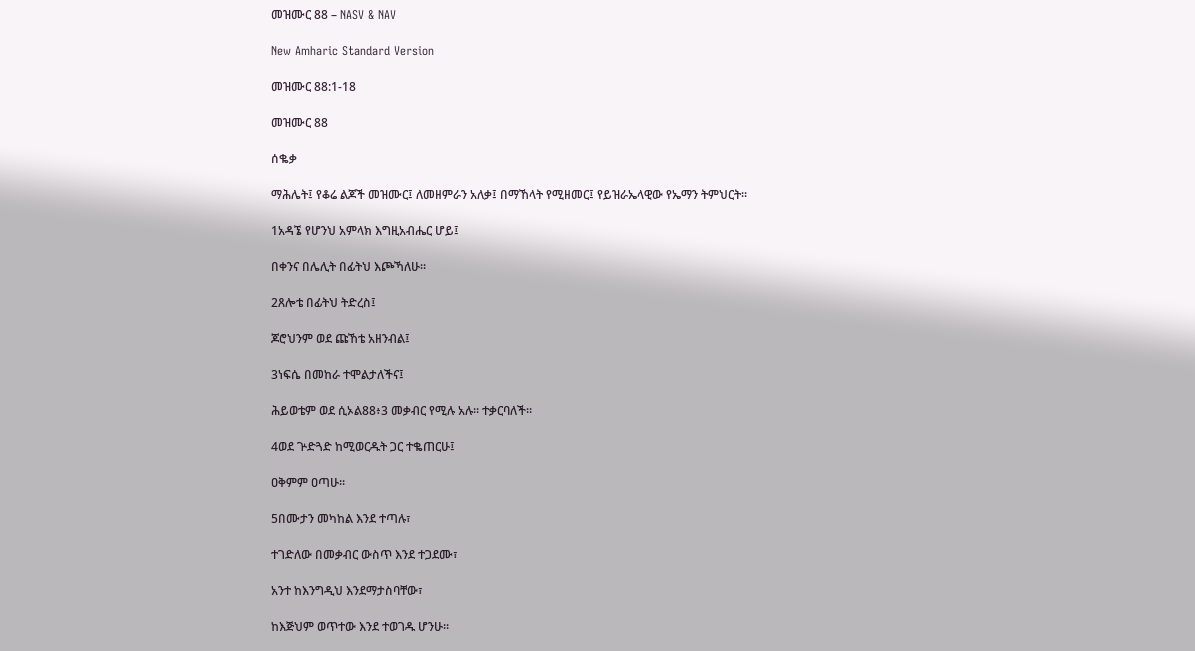መዝሙር 88 – NASV & NAV

New Amharic Standard Version

መዝሙር 88:1-18

መዝሙር 88

ሰቈቃ

ማሕሌት፤ የቆሬ ልጆች መዝሙር፤ ለመዘምራን አለቃ፤ በማኸላት የሚዘመር፤ የይዝራኤላዊው የኤማን ትምህርት።

1አዳኜ የሆንህ አምላክ እግዚአብሔር ሆይ፤

በቀንና በሌሊት በፊትህ እጮኻለሁ።

2ጸሎቴ በፊትህ ትድረስ፤

ጆሮህንም ወደ ጩኸቴ አዘንብል፤

3ነፍሴ በመከራ ተሞልታለችና፤

ሕይወቴም ወደ ሲኦል88፥3 መቃብር የሚሉ አሉ። ተቃርባለች።

4ወደ ጕድጓድ ከሚወርዱት ጋር ተቈጠርሁ፤

ዐቅምም ዐጣሁ።

5በሙታን መካከል እንደ ተጣሉ፣

ተገድለው በመቃብር ውስጥ እንደ ተጋደሙ፣

አንተ ከእንግዲህ እንደማታስባቸው፣

ከእጅህም ወጥተው እንደ ተወገዱ ሆንሁ።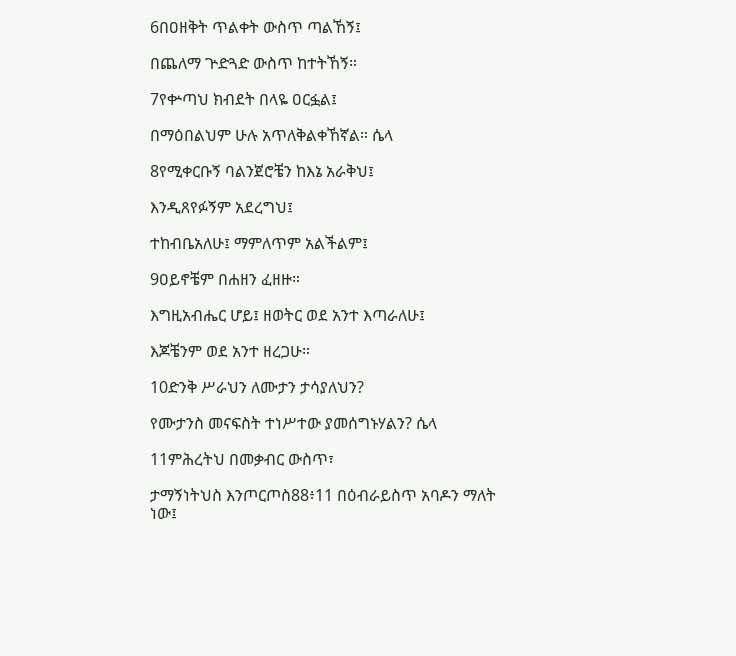6በዐዘቅት ጥልቀት ውስጥ ጣልኸኝ፤

በጨለማ ጕድጓድ ውስጥ ከተትኸኝ።

7የቍጣህ ክብደት በላዬ ዐርፏል፤

በማዕበልህም ሁሉ አጥለቅልቀኸኛል። ሴላ

8የሚቀርቡኝ ባልንጀሮቼን ከእኔ አራቅህ፤

እንዲጸየፉኝም አደረግህ፤

ተከብቤአለሁ፤ ማምለጥም አልችልም፤

9ዐይኖቼም በሐዘን ፈዘዙ።

እግዚአብሔር ሆይ፤ ዘወትር ወደ አንተ እጣራለሁ፤

እጆቼንም ወደ አንተ ዘረጋሁ።

10ድንቅ ሥራህን ለሙታን ታሳያለህን?

የሙታንስ መናፍስት ተነሥተው ያመሰግኑሃልን? ሴላ

11ምሕረትህ በመቃብር ውስጥ፣

ታማኝነትህስ እንጦርጦስ88፥11 በዕብራይስጥ አባዶን ማለት ነው፤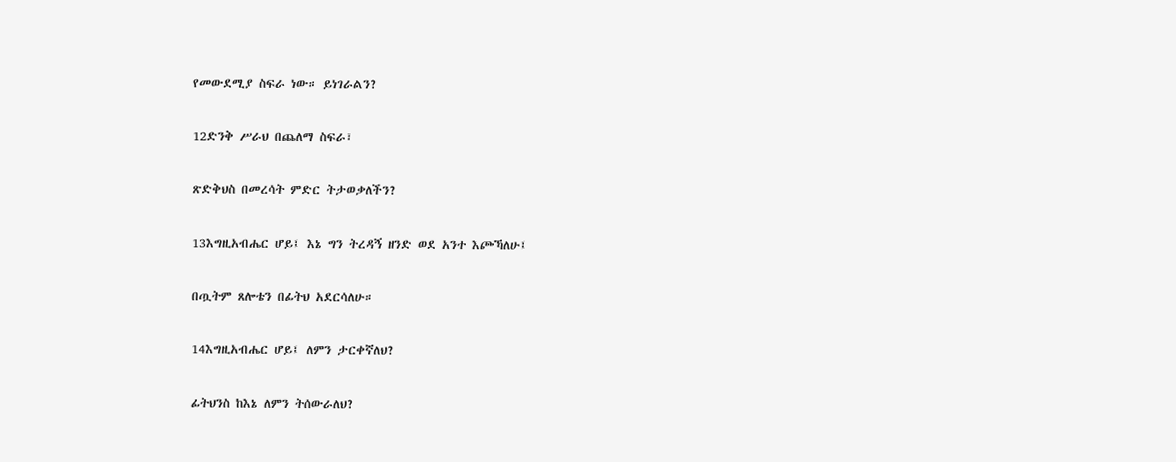የመውደሚያ ስፍራ ነው። ይነገራልን?

12ድንቅ ሥራህ በጨለማ ስፍራ፣

ጽድቅህስ በመረሳት ምድር ትታወቃለችን?

13እግዚአብሔር ሆይ፤ እኔ ግን ትረዳኝ ዘንድ ወደ አንተ እጮኻለሁ፤

በጧትም ጸሎቴን በፊትህ አደርሳለሁ።

14እግዚአብሔር ሆይ፤ ለምን ታርቀኛለህ?

ፊትህንስ ከእኔ ለምን ትሰውራለህ?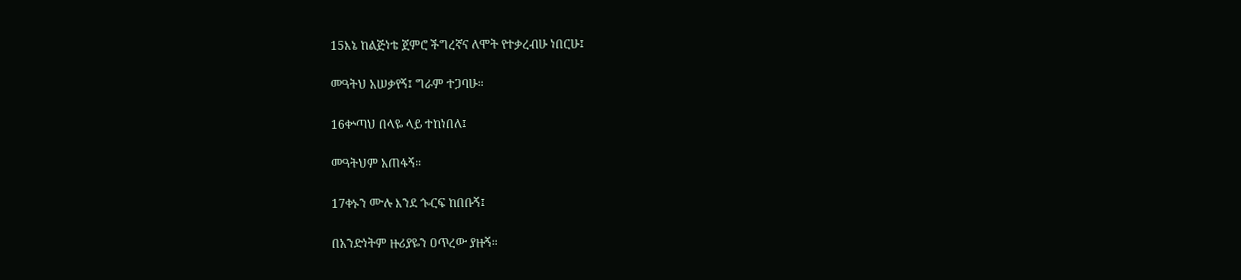15እኔ ከልጅነቴ ጀምሮ ችግረኛና ለሞት የተቃረብሁ ነበርሁ፤

መዓትህ አሠቃየኝ፤ ግራም ተጋባሁ።

16ቍጣህ በላዬ ላይ ተከነበለ፤

መዓትህም አጠፋኝ።

17ቀኑን ሙሉ እንደ ጐርፍ ከበቡኝ፤

በአንድነትም ዙሪያዬን ዐጥረው ያዙኝ።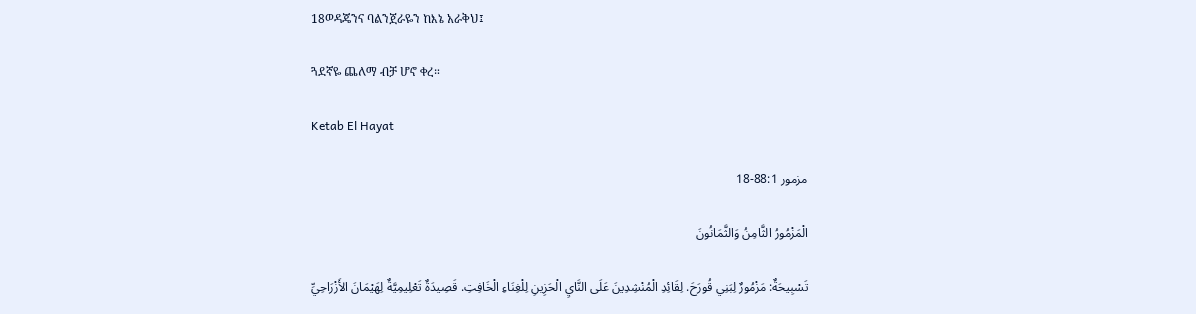18ወዳጄንና ባልንጀራዬን ከእኔ አራቅህ፤

ጓደኛዬ ጨለማ ብቻ ሆኖ ቀረ።

Ketab El Hayat

مزمور 88:1-18

الْمَزْمُورُ الثَّامِنُ وَالثَّمَانُونَ

تَسْبِيحَةٌ: مَزْمُورٌ لِبَنِي قُورَحَ. لِقَائِدِ الْمُنْشِدِينَ عَلَى النَّايِ الْحَزِينِ لِلْغِنَاءِ الْخَافِتِ. قَصِيدَةٌ تَعْلِيمِيَّةٌ لِهَيْمَانَ الأَزْرَاحِيِّ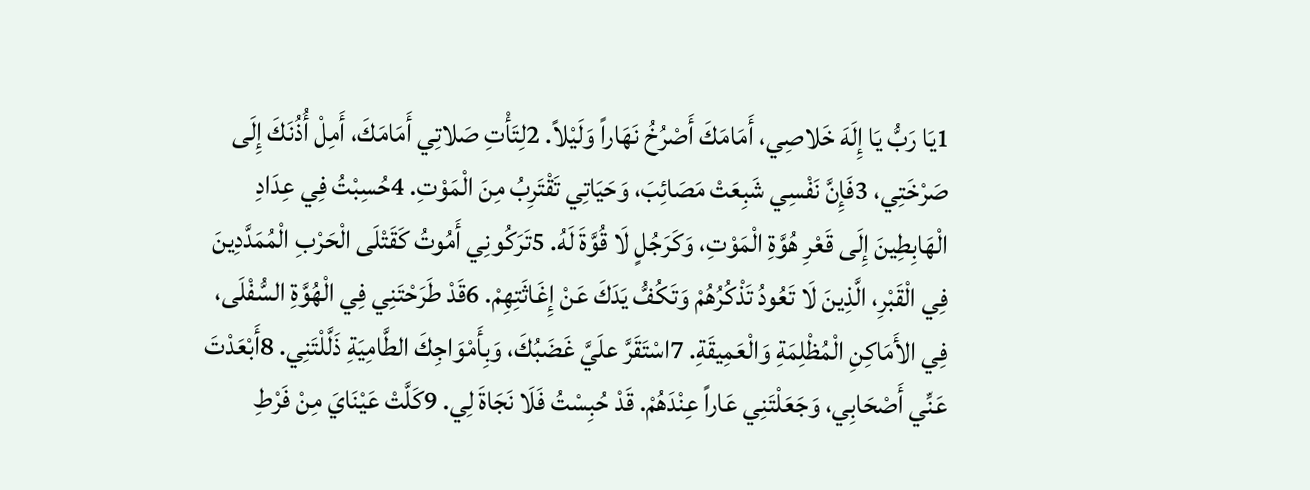1يَا رَبُّ يَا إِلَهَ خَلاصِي، أَمَامَكَ أَصْرُخُ نَهَاراً وَلَيْلاً. 2لِتَأْتِ صَلاتِي أَمَامَكَ، أَمِلْ أُذُنَكَ إِلَى صَرْخَتِي، 3فَإِنَّ نَفْسِي شَبِعَتْ مَصَائِبَ، وَحَيَاتِي تَقْتَرِبُ مِنَ الْمَوْتِ. 4حُسِبْتُ فِي عِدَادِ الْهَابِطِينَ إِلَى قَعْرِ هُوَّةِ الْمَوْتِ، وَكَرَجُلٍ لَا قُوَّةَ لَهُ. 5تَرَكُونِي أَمُوتُ كَقَتْلَى الْحَرْبِ الْمُمَدَّدِينَ فِي الْقَبْرِ، الَّذِينَ لَا تَعُودُ تَذْكُرُهُمْ وَتَكُفُّ يَدَكَ عَنْ إِغَاثَتِهِمْ. 6قَدْ طَرَحْتَنِي فِي الْهُوَّةِ السُّفْلَى، فِي الأَمَاكِنِ الْمُظْلِمَةِ وَالْعَمِيقَةِ. 7اسْتَقَرَّ علَيَّ غَضَبُكَ، وَبِأَمْوَاجِكَ الطَّامِيَةِ ذَلَّلْتَنِي. 8أَبْعَدْتَ عَنِّي أَصْحَابِي، وَجَعَلْتَنِي عَاراً عِنْدَهُمْ. قَدْ حُبِسْتُ فَلَا نَجَاةَ لِي. 9كَلَّتْ عَيْنَايَ مِنْ فَرْطِ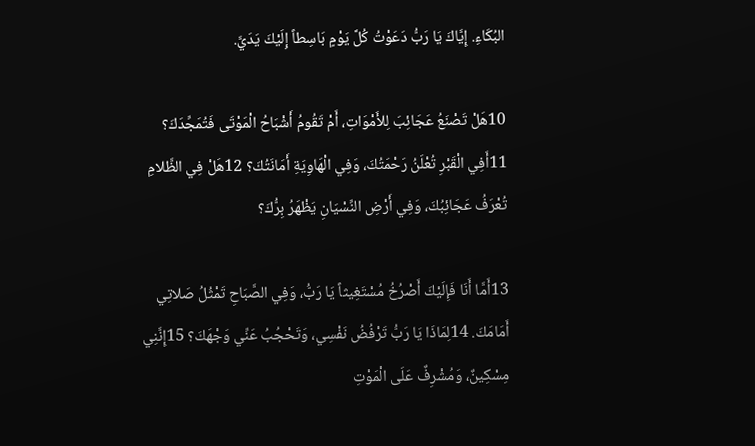البُكَاءِ. إِيَّاكَ يَا رَبُّ دَعَوْتُ كُلَّ يَوْمٍ بَاسِطاً إِلَيْكَ يَدَيَّ.

10هَلْ تَصْنَعُ عَجَائِبَ لِلأَمْوَاتِ، أَمْ تَقُومُ أَشْبَاحُ الْمَوْتَى فَتُمَجِّدَكَ؟ 11أَفِي الْقَبْرِ تُعْلَنُ رَحْمَتُكَ، وَفِي الْهَاوِيَةِ أَمَانَتُكَ؟ 12هَلْ فِي الظَّلامِ تُعْرَفُ عَجَائِبُكَ، وَفِي أَرْضِ النِّسْيَانِ يَظْهَرُ بِرُّكَ؟

13أَمَّا أَنَا فَإِلَيْكَ أَصْرُخُ مُسْتَغِيثاً يَا رَبُّ، وَفِي الصَّبَاحِ تَمْثُلُ صَلاتِي أَمَامَكَ. 14لِمَاذَا يَا رَبُّ تَرْفُضُ نَفْسِي، وَتَحْجُبُ عَنِّي وَجْهَكَ؟ 15إِنَّنِي مِسْكِينٌ، وَمُشْرِفٌ عَلَى الْمَوْتِ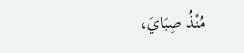مُنْذُ صِبَايَ،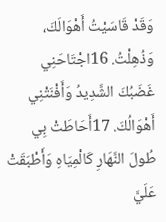وَقَدْ قَاسَيْتُ أَهْوَالَكَ، وَذُهِلْتُ. 16اجْتَاحَنِي غَضَبُكَ الشَّدِيدُ وَأَفْنَتْنِي أَهْوَالُكَ. 17أَحَاطَتْ بِي طُولَ النَّهَارِ كَالْمِيَاهِ وَأَطْبَقَتْ عَلَيَّ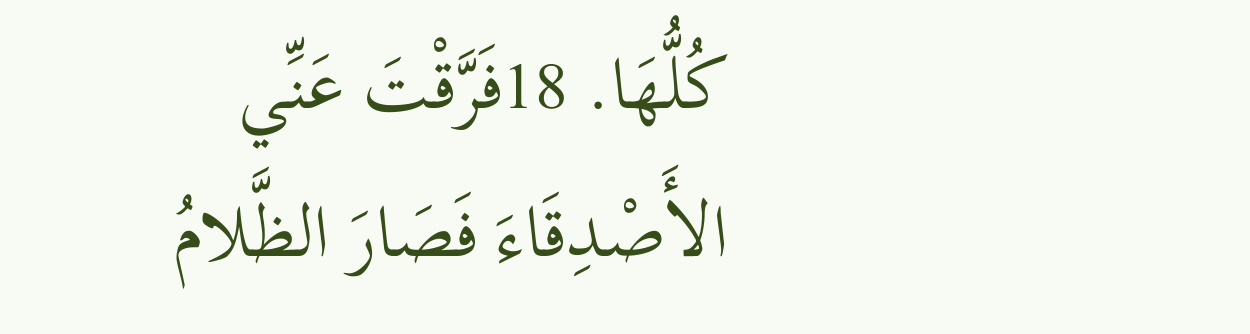كُلُّهَا. 18فَرَّقْتَ عَنِّي الأَصْدِقَاءَ فَصَارَ الظَّلامُ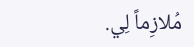مُلازِماً لِي.